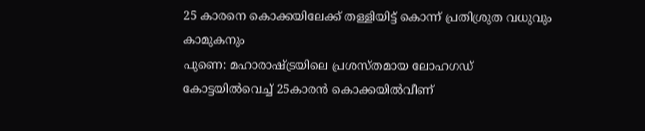25 കാരനെ കൊക്കയിലേക്ക് തള്ളിയിട്ട് കൊന്ന് പ്രതിശ്രുത വധുവും കാമുകനും
പുണെ: മഹാരാഷ്ട്രയിലെ പ്രശസ്തമായ ലോഹഗഡ് കോട്ടയിൽവെച്ച് 25കാരൻ കൊക്കയിൽവീണ്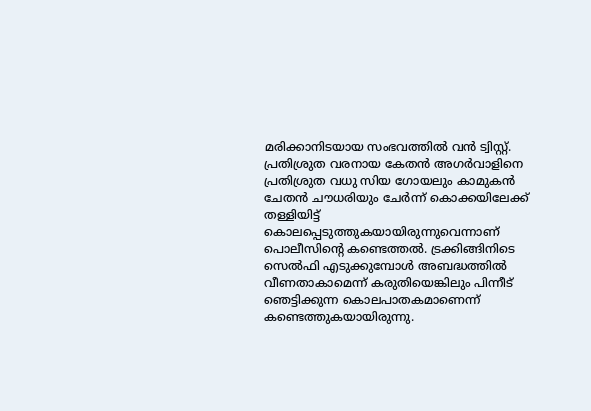മരിക്കാനിടയായ സംഭവത്തിൽ വൻ ട്വിസ്റ്റ്. പ്രതിശ്രുത വരനായ കേതൻ അഗർവാളിനെ പ്രതിശ്രുത വധു സിയ ഗോയലും കാമുകൻ ചേതൻ ചൗധരിയും ചേർന്ന് കൊക്കയിലേക്ക് തള്ളിയിട്ട് കൊലപ്പെടുത്തുകയായിരുന്നുവെന്നാണ് പൊലീസിന്റെ കണ്ടെത്തൽ. ട്രക്കിങ്ങിനിടെ സെൽഫി എടുക്കുമ്പോൾ അബദ്ധത്തിൽ വീണതാകാമെന്ന് കരുതിയെങ്കിലും പിന്നീട് ഞെട്ടിക്കുന്ന കൊലപാതകമാണെന്ന് കണ്ടെത്തുകയായിരുന്നു.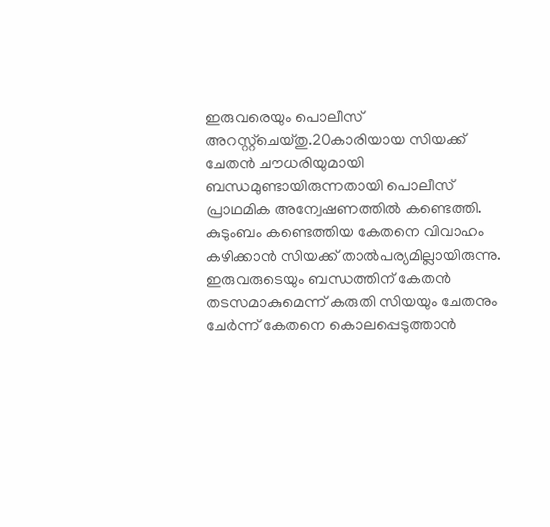ഇരുവരെയും പൊലീസ് അറസ്റ്റ്ചെയ്തു.20കാരിയായ സിയക്ക് ചേതൻ ചൗധരിയുമായി ബന്ധമുണ്ടായിരുന്നതായി പൊലീസ് പ്രാഥമിക അന്വേഷണത്തിൽ കണ്ടെത്തി. കുടുംബം കണ്ടെത്തിയ കേതനെ വിവാഹം കഴിക്കാൻ സിയക്ക് താൽപര്യമില്ലായിരുന്നു. ഇരുവരുടെയും ബന്ധത്തിന് കേതൻ തടസമാകുമെന്ന് കരുതി സിയയും ചേതനും ചേർന്ന് കേതനെ കൊലപ്പെടുത്താൻ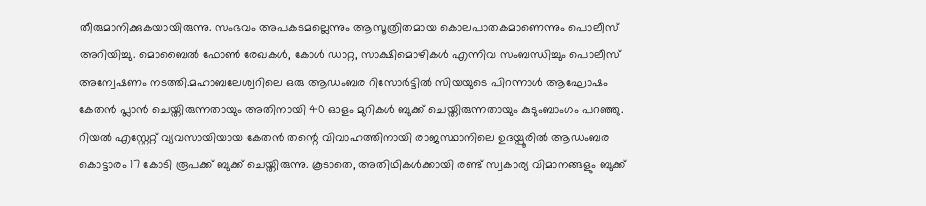തീരുമാനിക്കുകയായിരുന്നു. സംഭവം അപകടമല്ലെന്നും ആസൂത്രിതമായ കൊലപാതകമാണെന്നും പൊലീസ് അറിയിച്ചു. മൊബൈൽ ഫോൺ രേഖകൾ, കോൾ ഡാറ്റ, സാക്ഷിമൊഴികൾ എന്നിവ സംബന്ധിച്ചും പൊലീസ് അന്വേഷണം നടത്തി.മഹാബലേശ്വറിലെ ഒരു ആഡംബര റിസോർട്ടിൽ സിയയുടെ പിറന്നാൾ ആഘോഷം കേതൻ പ്ലാൻ ചെയ്തിരുന്നതായും അതിനായി 40 ഓളം മുറികൾ ബുക്ക് ചെയ്തിരുന്നതായും കുടുംബാംഗം പറഞ്ഞു. റിയൽ എസ്റ്റേറ്റ് വ്യവസായിയായ കേതൻ തന്റെ വിവാഹത്തിനായി രാജസ്ഥാനിലെ ഉദയ്പൂരിൽ ആഡംബര കൊട്ടാരം 17 കോടി രൂപക്ക് ബുക്ക് ചെയ്തിരുന്നു. കൂടാതെ, അതിഥികൾക്കായി രണ്ട് സ്വകാര്യ വിമാനങ്ങളും ബുക്ക്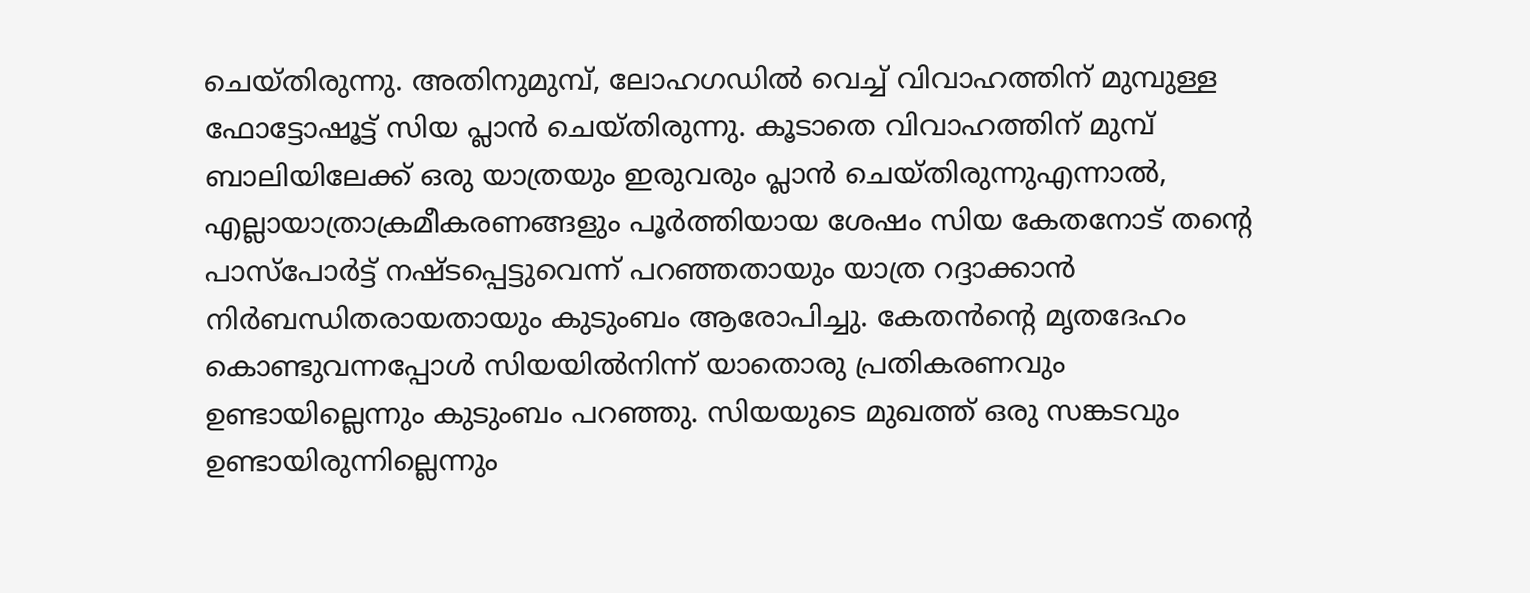ചെയ്തിരുന്നു. അതിനുമുമ്പ്, ലോഹഗഡിൽ വെച്ച് വിവാഹത്തിന് മുമ്പുള്ള ഫോട്ടോഷൂട്ട് സിയ പ്ലാൻ ചെയ്തിരുന്നു. കൂടാതെ വിവാഹത്തിന് മുമ്പ് ബാലിയിലേക്ക് ഒരു യാത്രയും ഇരുവരും പ്ലാൻ ചെയ്തിരുന്നുഎന്നാൽ, എല്ലായാത്രാക്രമീകരണങ്ങളും പൂർത്തിയായ ശേഷം സിയ കേതനോട് തന്റെ പാസ്പോർട്ട് നഷ്ടപ്പെട്ടുവെന്ന് പറഞ്ഞതായും യാത്ര റദ്ദാക്കാൻ നിർബന്ധിതരായതായും കുടുംബം ആരോപിച്ചു. കേതൻന്റെ മൃതദേഹം കൊണ്ടുവന്നപ്പോൾ സിയയിൽനിന്ന് യാതൊരു പ്രതികരണവും ഉണ്ടായില്ലെന്നും കുടുംബം പറഞ്ഞു. സിയയുടെ മുഖത്ത് ഒരു സങ്കടവും ഉണ്ടായിരുന്നില്ലെന്നും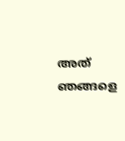അത് ഞങ്ങളെ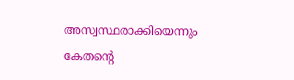അസ്വസ്ഥരാക്കിയെന്നും കേതന്റെ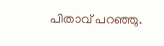പിതാവ് പറഞ്ഞു.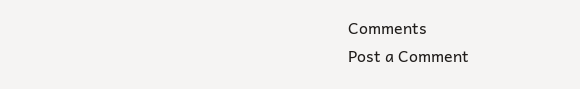Comments
Post a Comment